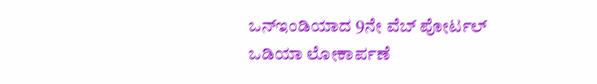ಒನ್ಇಂಡಿಯಾದ 9ನೇ ವೆಬ್ ಪೋರ್ಟಲ್ ಒಡಿಯಾ ಲೋಕಾರ್ಪಣೆ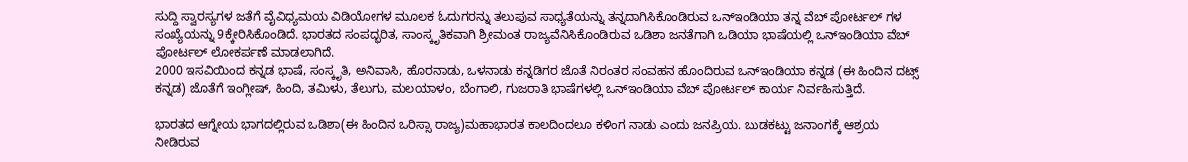ಸುದ್ದಿ ಸ್ವಾರಸ್ಯಗಳ ಜತೆಗೆ ವೈವಿಧ್ಯಮಯ ವಿಡಿಯೋಗಳ ಮೂಲಕ ಓದುಗರನ್ನು ತಲುಪುವ ಸಾಧ್ಯತೆಯನ್ನು ತನ್ನದಾಗಿಸಿಕೊಂಡಿರುವ ಒನ್ಇಂಡಿಯಾ ತನ್ನ ವೆಬ್ ಪೋರ್ಟಲ್ ಗಳ ಸಂಖ್ಯೆಯನ್ನು 9ಕ್ಕೇರಿಸಿಕೊಂಡಿದೆ. ಭಾರತದ ಸಂಪದ್ಭರಿತ, ಸಾಂಸ್ಕೃತಿಕವಾಗಿ ಶ್ರೀಮಂತ ರಾಜ್ಯವೆನಿಸಿಕೊಂಡಿರುವ ಒಡಿಶಾ ಜನತೆಗಾಗಿ ಒಡಿಯಾ ಭಾಷೆಯಲ್ಲಿ ಒನ್ಇಂಡಿಯಾ ವೆಬ್ ಪೋರ್ಟಲ್ ಲೋಕರ್ಪಣೆ ಮಾಡಲಾಗಿದೆ.
2000 ಇಸವಿಯಿಂದ ಕನ್ನಡ ಭಾಷೆ, ಸಂಸ್ಕೃತಿ, ಅನಿವಾಸಿ, ಹೊರನಾಡು, ಒಳನಾಡು ಕನ್ನಡಿಗರ ಜೊತೆ ನಿರಂತರ ಸಂವಹನ ಹೊಂದಿರುವ ಒನ್ಇಂಡಿಯಾ ಕನ್ನಡ (ಈ ಹಿಂದಿನ ದಟ್ಸ್ ಕನ್ನಡ) ಜೊತೆಗೆ ಇಂಗ್ಲೀಷ್, ಹಿಂದಿ, ತಮಿಳು, ತೆಲುಗು, ಮಲಯಾಳಂ, ಬೆಂಗಾಲಿ, ಗುಜರಾತಿ ಭಾಷೆಗಳಲ್ಲಿ ಒನ್ಇಂಡಿಯಾ ವೆಬ್ ಪೋರ್ಟಲ್ ಕಾರ್ಯ ನಿರ್ವಹಿಸುತ್ತಿದೆ.

ಭಾರತದ ಆಗ್ನೇಯ ಭಾಗದಲ್ಲಿರುವ ಒಡಿಶಾ(ಈ ಹಿಂದಿನ ಒರಿಸ್ಸಾ ರಾಜ್ಯ)ಮಹಾಭಾರತ ಕಾಲದಿಂದಲೂ ಕಳಿಂಗ ನಾಡು ಎಂದು ಜನಪ್ರಿಯ. ಬುಡಕಟ್ಟು ಜನಾಂಗಕ್ಕೆ ಆಶ್ರಯ ನೀಡಿರುವ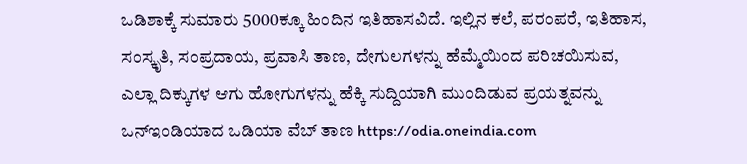ಒಡಿಶಾಕ್ಕೆ ಸುಮಾರು 5000ಕ್ಕೂ ಹಿಂದಿನ ಇತಿಹಾಸವಿದೆ. ಇಲ್ಲಿನ ಕಲೆ, ಪರಂಪರೆ, ಇತಿಹಾಸ, ಸಂಸ್ಕೃತಿ, ಸಂಪ್ರದಾಯ, ಪ್ರವಾಸಿ ತಾಣ, ದೇಗುಲಗಳನ್ನು ಹೆಮ್ಮೆಯಿಂದ ಪರಿಚಯಿಸುವ, ಎಲ್ಲಾ ದಿಕ್ಕುಗಳ ಆಗು ಹೋಗುಗಳನ್ನು ಹೆಕ್ಕಿ ಸುದ್ದಿಯಾಗಿ ಮುಂದಿಡುವ ಪ್ರಯತ್ನವನ್ನು ಒನ್ಇಂಡಿಯಾದ ಒಡಿಯಾ ವೆಬ್ ತಾಣ https://odia.oneindia.com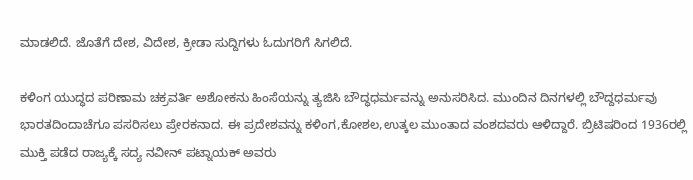ಮಾಡಲಿದೆ. ಜೊತೆಗೆ ದೇಶ, ವಿದೇಶ, ಕ್ರೀಡಾ ಸುದ್ದಿಗಳು ಓದುಗರಿಗೆ ಸಿಗಲಿದೆ.

ಕಳಿಂಗ ಯುದ್ಧದ ಪರಿಣಾಮ ಚಕ್ರವರ್ತಿ ಅಶೋಕನು ಹಿಂಸೆಯನ್ನು ತ್ಯಜಿಸಿ ಬೌದ್ಧಧರ್ಮವನ್ನು ಅನುಸರಿಸಿದ. ಮುಂದಿನ ದಿನಗಳಲ್ಲಿ ಬೌದ್ದಧರ್ಮವು ಭಾರತದಿಂದಾಚೆಗೂ ಪಸರಿಸಲು ಪ್ರೇರಕನಾದ. ಈ ಪ್ರದೇಶವನ್ನು ಕಳಿಂಗ,ಕೋಶಲ,ಉತ್ಕಲ ಮುಂತಾದ ವಂಶದವರು ಆಳಿದ್ದಾರೆ. ಬ್ರಿಟಿಷರಿಂದ 1936ರಲ್ಲಿ ಮುಕ್ತಿ ಪಡೆದ ರಾಜ್ಯಕ್ಕೆ ಸದ್ಯ ನವೀನ್ ಪಟ್ನಾಯಕ್ ಅವರು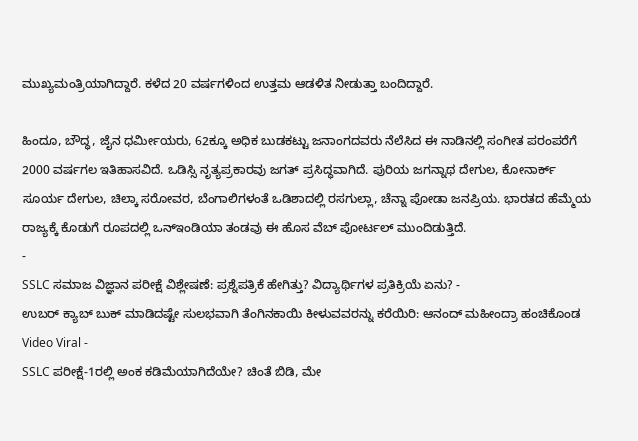ಮುಖ್ಯಮಂತ್ರಿಯಾಗಿದ್ದಾರೆ. ಕಳೆದ 20 ವರ್ಷಗಳಿಂದ ಉತ್ತಮ ಆಡಳಿತ ನೀಡುತ್ತಾ ಬಂದಿದ್ದಾರೆ.

ಹಿಂದೂ, ಬೌದ್ಧ, ಜೈನ ಧರ್ಮೀಯರು, 62ಕ್ಕೂ ಅಧಿಕ ಬುಡಕಟ್ಟು ಜನಾಂಗದವರು ನೆಲೆಸಿದ ಈ ನಾಡಿನಲ್ಲಿ ಸಂಗೀತ ಪರಂಪರೆಗೆ 2000 ವರ್ಷಗಲ ಇತಿಹಾಸವಿದೆ. ಒಡಿಸ್ಸಿ ನೃತ್ಯಪ್ರಕಾರವು ಜಗತ್ ಪ್ರಸಿದ್ಧವಾಗಿದೆ. ಪುರಿಯ ಜಗನ್ನಾಥ ದೇಗುಲ, ಕೋನಾರ್ಕ್ ಸೂರ್ಯ ದೇಗುಲ, ಚಿಲ್ಕಾ ಸರೋವರ, ಬೆಂಗಾಲಿಗಳಂತೆ ಒಡಿಶಾದಲ್ಲಿ ರಸಗುಲ್ಲಾ, ಚೆನ್ನಾ ಪೋಡಾ ಜನಪ್ರಿಯ. ಭಾರತದ ಹೆಮ್ಮೆಯ ರಾಜ್ಯಕ್ಕೆ ಕೊಡುಗೆ ರೂಪದಲ್ಲಿ ಒನ್ಇಂಡಿಯಾ ತಂಡವು ಈ ಹೊಸ ವೆಬ್ ಪೋರ್ಟಲ್ ಮುಂದಿಡುತ್ತಿದೆ.
-
SSLC ಸಮಾಜ ವಿಜ್ಞಾನ ಪರೀಕ್ಷೆ ವಿಶ್ಲೇಷಣೆ: ಪ್ರಶ್ನೆಪತ್ರಿಕೆ ಹೇಗಿತ್ತು? ವಿದ್ಯಾರ್ಥಿಗಳ ಪ್ರತಿಕ್ರಿಯೆ ಏನು? -
ಉಬರ್ ಕ್ಯಾಬ್ ಬುಕ್ ಮಾಡಿದಷ್ಟೇ ಸುಲಭವಾಗಿ ತೆಂಗಿನಕಾಯಿ ಕೀಳುವವರನ್ನು ಕರೆಯಿರಿ: ಆನಂದ್ ಮಹೀಂದ್ರಾ ಹಂಚಿಕೊಂಡ Video Viral -
SSLC ಪರೀಕ್ಷೆ-1ರಲ್ಲಿ ಅಂಕ ಕಡಿಮೆಯಾಗಿದೆಯೇ? ಚಿಂತೆ ಬಿಡಿ, ಮೇ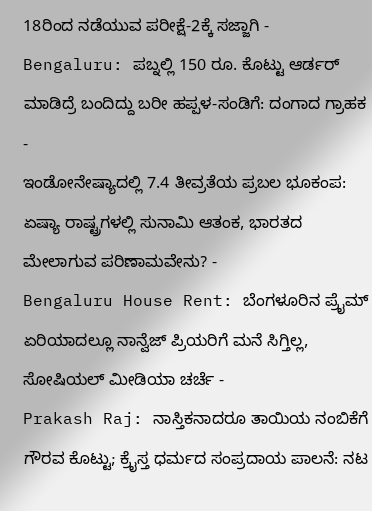18ರಿಂದ ನಡೆಯುವ ಪರೀಕ್ಷೆ-2ಕ್ಕೆ ಸಜ್ಜಾಗಿ -
Bengaluru: ಪಬ್ನಲ್ಲಿ 150 ರೂ. ಕೊಟ್ಟು ಆರ್ಡರ್ ಮಾಡಿದ್ರೆ ಬಂದಿದ್ದು ಬರೀ ಹಪ್ಪಳ-ಸಂಡಿಗೆ: ದಂಗಾದ ಗ್ರಾಹಕ -
ಇಂಡೋನೇಷ್ಯಾದಲ್ಲಿ 7.4 ತೀವ್ರತೆಯ ಪ್ರಬಲ ಭೂಕಂಪ: ಏಷ್ಯಾ ರಾಷ್ಟ್ರಗಳಲ್ಲಿ ಸುನಾಮಿ ಆತಂಕ, ಭಾರತದ ಮೇಲಾಗುವ ಪರಿಣಾಮವೇನು? -
Bengaluru House Rent: ಬೆಂಗಳೂರಿನ ಪ್ರೈಮ್ ಏರಿಯಾದಲ್ಲೂ ನಾನ್ವೆಜ್ ಪ್ರಿಯರಿಗೆ ಮನೆ ಸಿಗ್ತಿಲ್ಲ, ಸೋಷಿಯಲ್ ಮೀಡಿಯಾ ಚರ್ಚೆ -
Prakash Raj: ನಾಸ್ತಿಕನಾದರೂ ತಾಯಿಯ ನಂಬಿಕೆಗೆ ಗೌರವ ಕೊಟ್ಟು; ಕ್ರೈಸ್ತ ಧರ್ಮದ ಸಂಪ್ರದಾಯ ಪಾಲನೆ: ನಟ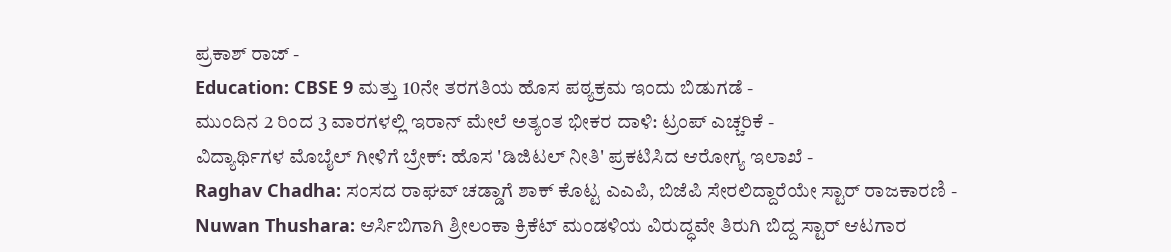ಪ್ರಕಾಶ್ ರಾಜ್ -
Education: CBSE 9 ಮತ್ತು 10ನೇ ತರಗತಿಯ ಹೊಸ ಪಠ್ಯಕ್ರಮ ಇಂದು ಬಿಡುಗಡೆ -
ಮುಂದಿನ 2 ರಿಂದ 3 ವಾರಗಳಲ್ಲಿ ಇರಾನ್ ಮೇಲೆ ಅತ್ಯಂತ ಭೀಕರ ದಾಳಿ: ಟ್ರಂಪ್ ಎಚ್ಚರಿಕೆ -
ವಿದ್ಯಾರ್ಥಿಗಳ ಮೊಬೈಲ್ ಗೀಳಿಗೆ ಬ್ರೇಕ್: ಹೊಸ 'ಡಿಜಿಟಲ್ ನೀತಿ' ಪ್ರಕಟಿಸಿದ ಆರೋಗ್ಯ ಇಲಾಖೆ -
Raghav Chadha: ಸಂಸದ ರಾಘವ್ ಚಡ್ಡಾಗೆ ಶಾಕ್ ಕೊಟ್ಟ ಎಎಪಿ, ಬಿಜೆಪಿ ಸೇರಲಿದ್ದಾರೆಯೇ ಸ್ಟಾರ್ ರಾಜಕಾರಣಿ -
Nuwan Thushara: ಆರ್ಸಿಬಿಗಾಗಿ ಶ್ರೀಲಂಕಾ ಕ್ರಿಕೆಟ್ ಮಂಡಳಿಯ ವಿರುದ್ಧವೇ ತಿರುಗಿ ಬಿದ್ದ ಸ್ಟಾರ್ ಆಟಗಾರ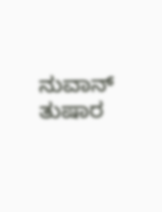ನುವಾನ್ ತುಷಾರ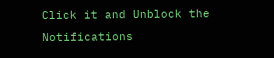Click it and Unblock the Notifications